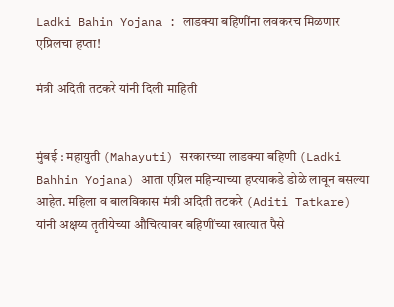Ladki Bahin Yojana : लाडक्या बहिणींना लवकरच मिळणार एप्रिलचा हप्ता!

मंत्री अदिती तटकरे यांनी दिली माहिती


मुंबई : महायुती (Mahayuti) सरकारच्या लाडक्या बहिणी (Ladki Bahhin Yojana) आता एप्रिल महिन्याच्या हप्त्याकडे डोळे लावून बसल्या आहेत. महिला व बालविकास मंत्री अदिती तटकरे (Aditi Tatkare) यांनी अक्षय्य तृतीयेच्या औचित्यावर बहिणींच्या खात्यात पैसे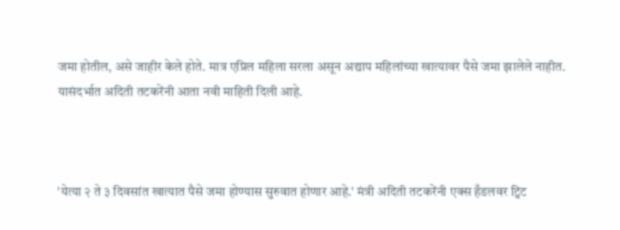जमा होतील, असे जाहीर केले होते. मात्र एप्रिल महिला सरला असून अद्याप महिलांच्या खात्यावर पैसे जमा झालेले नाहीत. यासंदर्भात अदिती तटकरेंनी आता नवी माहिती दिली आहे.



'येत्या २ ते ३ दिवसांत खात्यात पैसे जमा होण्यास सुरुवात होणार आहे.' मंत्री अदिती तटकरेंनी एक्स हँडलवर ट्विट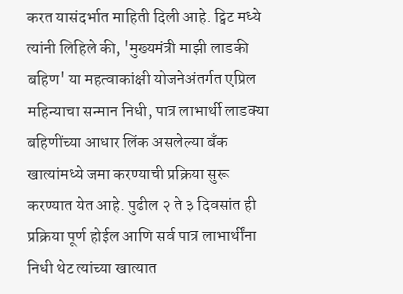करत यासंदर्भात माहिती दिली आहे. ट्विट मध्ये त्यांनी लिहिले की, 'मुख्यमंत्री माझी लाडकी बहिण' या महत्वाकांक्षी योजनेअंतर्गत एप्रिल महिन्याचा सन्मान निधी, पात्र लाभार्थी लाडक्या बहिणींच्या आधार लिंक असलेल्या बँक खात्यांमध्ये जमा करण्याची प्रक्रिया सुरू करण्यात येत आहे. पुढील २ ते ३ दिवसांत ही प्रक्रिया पूर्ण होईल आणि सर्व पात्र लाभार्थींना निधी थेट त्यांच्या खात्यात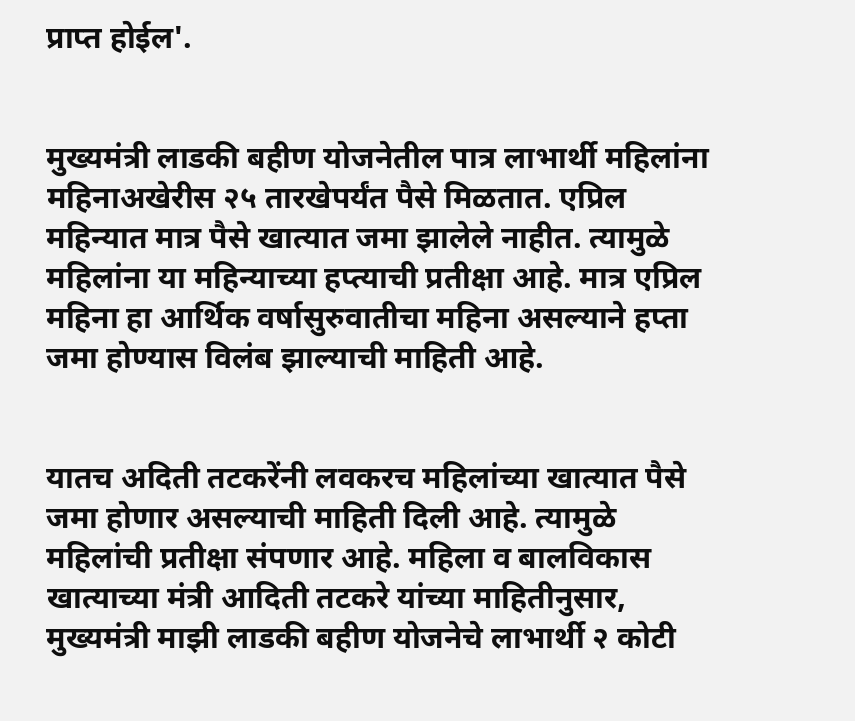प्राप्त होईल'.


मुख्यमंत्री लाडकी बहीण योजनेतील पात्र लाभार्थी महिलांना महिनाअखेरीस २५ तारखेपर्यंत पैसे मिळतात. एप्रिल महिन्यात मात्र पैसे खात्यात जमा झालेले नाहीत. त्यामुळे महिलांना या महिन्याच्या हप्त्याची प्रतीक्षा आहे. मात्र एप्रिल महिना हा आर्थिक वर्षासुरुवातीचा महिना असल्याने हप्ता जमा होण्यास विलंब झाल्याची माहिती आहे.


यातच अदिती तटकरेंनी लवकरच महिलांच्या खात्यात पैसे जमा होणार असल्याची माहिती दिली आहे. त्यामुळे महिलांची प्रतीक्षा संपणार आहे. महिला व बालविकास खात्याच्या मंत्री आदिती तटकरे यांच्या माहितीनुसार, मुख्यमंत्री माझी लाडकी बहीण योजनेचे लाभार्थी २ कोटी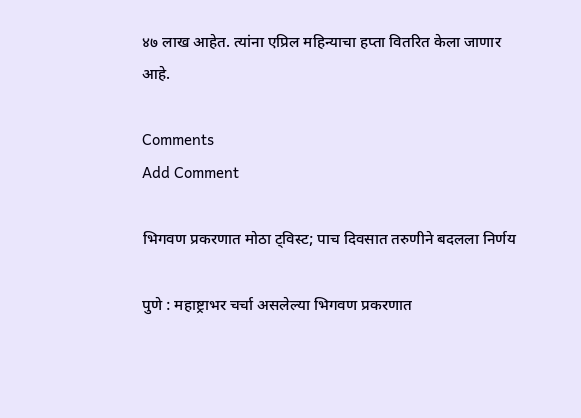४७ लाख आहेत. त्यांना एप्रिल महिन्याचा हप्ता वितरित केला जाणार आहे.

Comments
Add Comment

भिगवण प्रकरणात मोठा ट्विस्ट; पाच दिवसात तरुणीने बदलला निर्णय

पुणे : महाष्ट्राभर चर्चा असलेल्या भिगवण प्रकरणात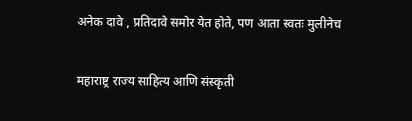अनेक दावे , प्रतिदावे समोर येत होते, पण आता स्वतः मुलीनेच

महाराष्ट्र राज्य साहित्य आणि संस्कृती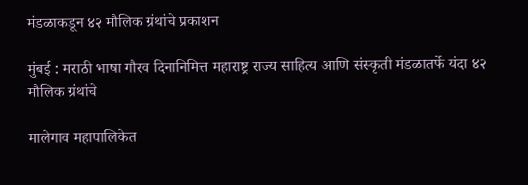मंडळाकडून ४२ मौलिक ग्रंथांचे प्रकाशन

मुंबई : मराठी भाषा गौरव दिनानिमित्त महाराष्ट्र राज्य साहित्य आणि संस्कृती मंडळातर्फे यंदा ४२ मौलिक ग्रंथांचे

मालेगाव महापालिकेत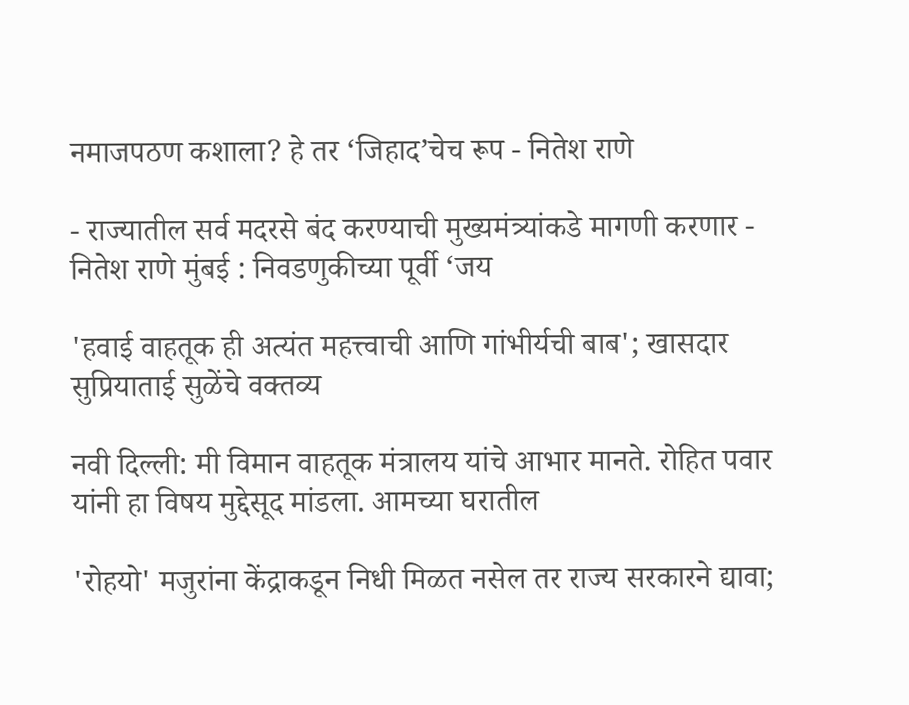नमाजपठण कशाला? हे तर ‘जिहाद’चेच रूप - नितेश राणे

- राज्यातील सर्व मदरसे बंद करण्याची मुख्यमंत्र्यांकडे मागणी करणार - नितेश राणे मुंबई : निवडणुकीच्या पूर्वी ‘जय

'हवाई वाहतूक ही अत्यंत महत्त्वाची आणि गांभीर्यची बाब'; खासदार सुप्रियाताई सुळेंचे वक्तव्य

नवी दिल्ली: मी विमान वाहतूक मंत्रालय यांचे आभार मानते. रोहित पवार यांनी हा विषय मुद्देसूद मांडला. आमच्या घरातील

'रोहयो' मजुरांना केंद्राकडून निधी मिळत नसेल तर राज्य सरकारने द्यावा;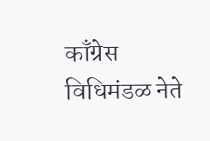काँग्रेस विधिमंडळ नेते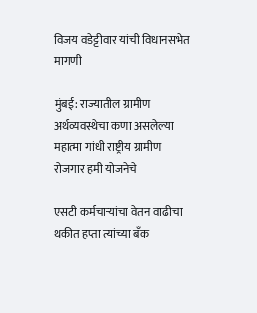विजय वडेट्टीवार यांची विधानसभेत मागणी

मुंबई: राज्यातील ग्रामीण अर्थव्यवस्थेचा कणा असलेल्या महात्मा गांधी राष्ट्रीय ग्रामीण रोजगार हमी योजनेचे

एसटी कर्मचाऱ्यांचा वेतन वाढीचा थकीत हप्ता त्यांच्या बँक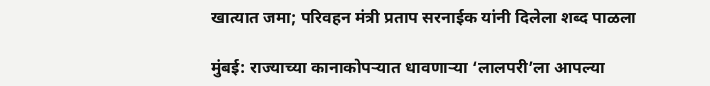खात्यात जमा; परिवहन मंत्री प्रताप सरनाईक यांनी दिलेला शब्द पाळला

मुंबई: राज्याच्या कानाकोपऱ्यात धावणाऱ्या ‘लालपरी’ला आपल्या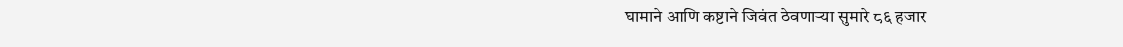घामाने आणि कष्टाने जिवंत ठेवणाऱ्या सुमारे ८६ हजार